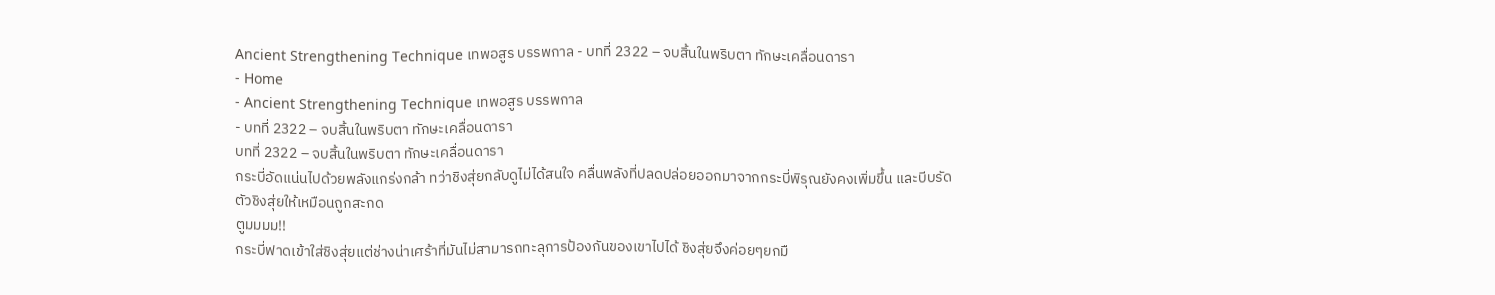Ancient Strengthening Technique เทพอสูร บรรพกาล - บทที่ 2322 – จบสิ้นในพริบตา ทักษะเคลื่อนดารา
- Home
- Ancient Strengthening Technique เทพอสูร บรรพกาล
- บทที่ 2322 – จบสิ้นในพริบตา ทักษะเคลื่อนดารา
บทที่ 2322 – จบสิ้นในพริบตา ทักษะเคลื่อนดารา
กระบี่อัดแน่นไปด้วยพลังแกร่งกล้า ทว่าชิงสุ่ยกลับดูไม่ได้สนใจ คลื่นพลังที่ปลดปล่อยออกมาจากกระบี่พิรุณยังคงเพิ่มขึ้น และบีบรัดตัวชิงสุ่ยให้เหมือนถูกสะกด
ตูมมมม!!
กระบี่ฟาดเข้าใส่ชิงสุ่ยแต่ช่างน่าเศร้าที่มันไม่สามารถทะลุการป้องกันของเขาไปได้ ชิงสุ่ยจึงค่อยๆยกมื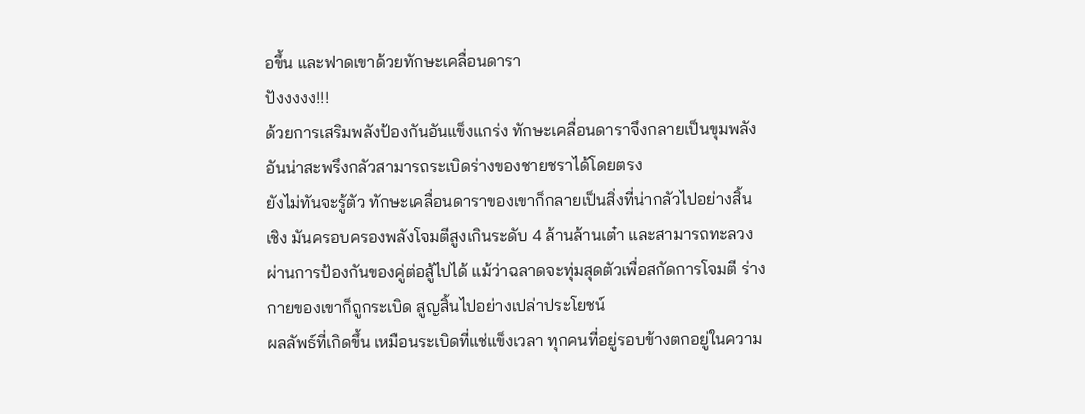อขึ้น และฟาดเขาด้วยทักษะเคลื่อนดารา
ปังงงงง!!!
ด้วยการเสริมพลังป้องกันอันแข็งแกร่ง ทักษะเคลื่อนดาราจึงกลายเป็นขุมพลังอันน่าสะพรึงกลัวสามารถระเบิดร่างของชายชราได้โดยตรง
ยังไม่ทันจะรู้ตัว ทักษะเคลื่อนดาราของเขาก็กลายเป็นสิ่งที่น่ากลัวไปอย่างสิ้นเชิง มันครอบครองพลังโจมตีสูงเกินระดับ 4 ล้านล้านเต๋า และสามารถทะลวงผ่านการป้องกันของคู่ต่อสู้ไปได้ แม้ว่าฉลาดจะทุ่มสุดตัวเพื่อสกัดการโจมตี ร่างกายของเขาก็ถูกระเบิด สูญสิ้นไปอย่างเปล่าประโยชน์
ผลลัพธ์ที่เกิดขึ้น เหมือนระเบิดที่แช่แข็งเวลา ทุกคนที่อยู่รอบข้างตกอยู่ในความ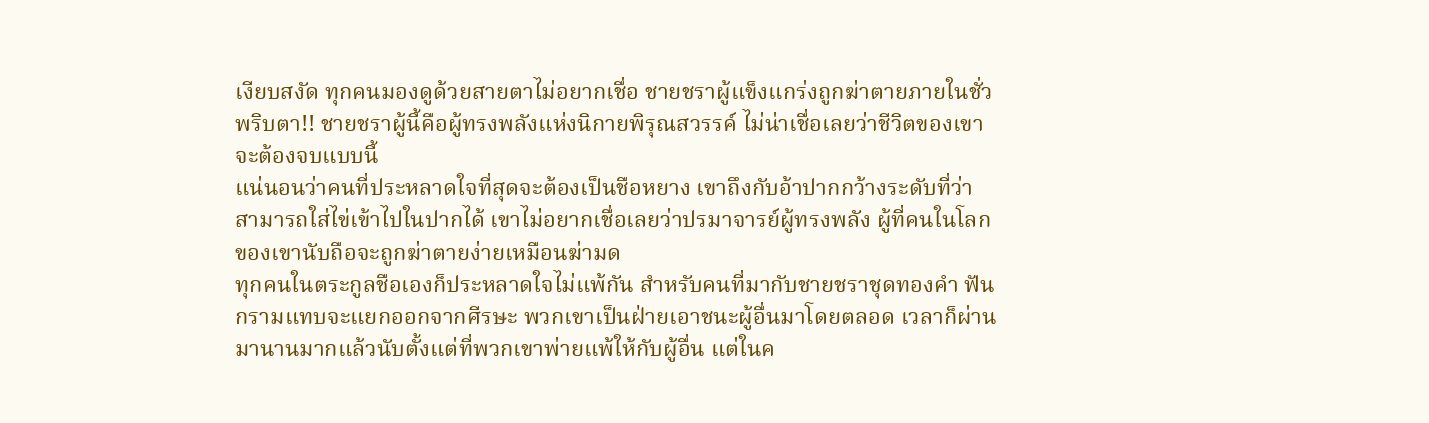เงียบสงัด ทุกคนมองดูด้วยสายตาไม่อยากเชื่อ ชายชราผู้แข็งแกร่งถูกฆ่าตายภายในชั่วพริบตา!! ชายชราผู้นี้คือผู้ทรงพลังแห่งนิกายพิรุณสวรรค์ ไม่น่าเชื่อเลยว่าชีวิตของเขาจะต้องจบแบบนี้
แน่นอนว่าคนที่ประหลาดใจที่สุดจะต้องเป็นชือหยาง เขาถึงกับอ้าปากกว้างระดับที่ว่าสามารถใส่ไข่เข้าไปในปากได้ เขาไม่อยากเชื่อเลยว่าปรมาจารย์ผู้ทรงพลัง ผู้ที่คนในโลกของเขานับถือจะถูกฆ่าตายง่ายเหมือนฆ่ามด
ทุกคนในตระกูลชือเองก็ประหลาดใจไม่แพ้กัน สำหรับคนที่มากับชายชราชุดทองคำ ฟันกรามแทบจะแยกออกจากศีรษะ พวกเขาเป็นฝ่ายเอาชนะผู้อื่นมาโดยตลอด เวลาก็ผ่านมานานมากแล้วนับตั้งแต่ที่พวกเขาพ่ายแพ้ให้กับผู้อื่น แต่ในค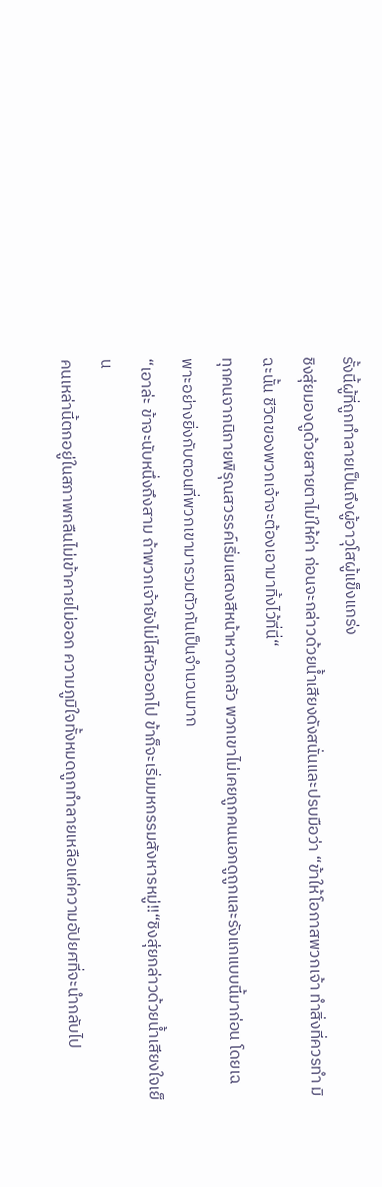รั้งนี้ผู้ที่ถูกทำลายเป็นถึงผู้อาวุโสผู้แข็งแกร่ง
ชิงสุ่ยมองดูด้วยสายตาไม่ให้ค่า ก่อนจะกล่าวด้วยน้ำเสียงดังสนั่นและปรบมือว่า “ข้าให้โอกาสพวกเจ้า ทำสิ่งที่ควรทำ มิฉะนั้น ชีวิตของพวกเจ้าจะต้องเอามาทิ้งไว้ที่นี่“
ทุกคนจากนิกายพิรุณสวรรค์เริ่มแสดงสีหน้าหวาดกลัว พวกเขาไม่เคยถูกคนนอกดูถูกและรังแกแบบนี้มาก่อน โดยเฉพาะอย่างยิ่งกับตอนที่พวกเขามารวมตัวกันเป็นจำนวนมาก
“เอาล่ะ ข้าจะนับหนึ่งถึงสาม ถ้าพวกเจ้ายังไม่ไสหัวออกไป ข้าก็จะเริ่มมหกรรมสังหารหมู่!!“ชิงสุ่ยกล่าวด้วยน้ำเสียงใจเย็น
คนเหล่านี้ตกอยู่ในสภาพกลืนไม่เข้าคายไม่ออก ความภูมิใจทั้งหมดถูกทำลายเหลือแค่ความอัปยศที่จะนำกลับไป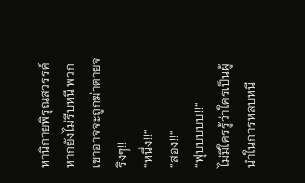หานิกายพิรุณสวรรค์ หากยังไม่รีบหนี พวกเขาอาจจะถูกฆ่าตายจริงๆ!!
“หนึ่ง!!“
“สอง!!“
“ฟุบบบบบ!!“
ไม่มีใครรู้ว่าใครเป็นผู้นำในการหลบหนี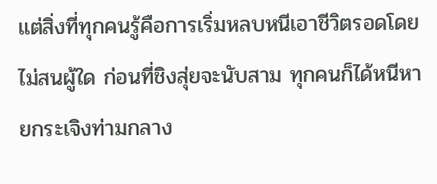แต่สิ่งที่ทุกคนรู้คือการเริ่มหลบหนีเอาชีวิตรอดโดยไม่สนผู้ใด ก่อนที่ชิงสุ่ยจะนับสาม ทุกคนก็ได้หนีหายกระเจิงท่ามกลาง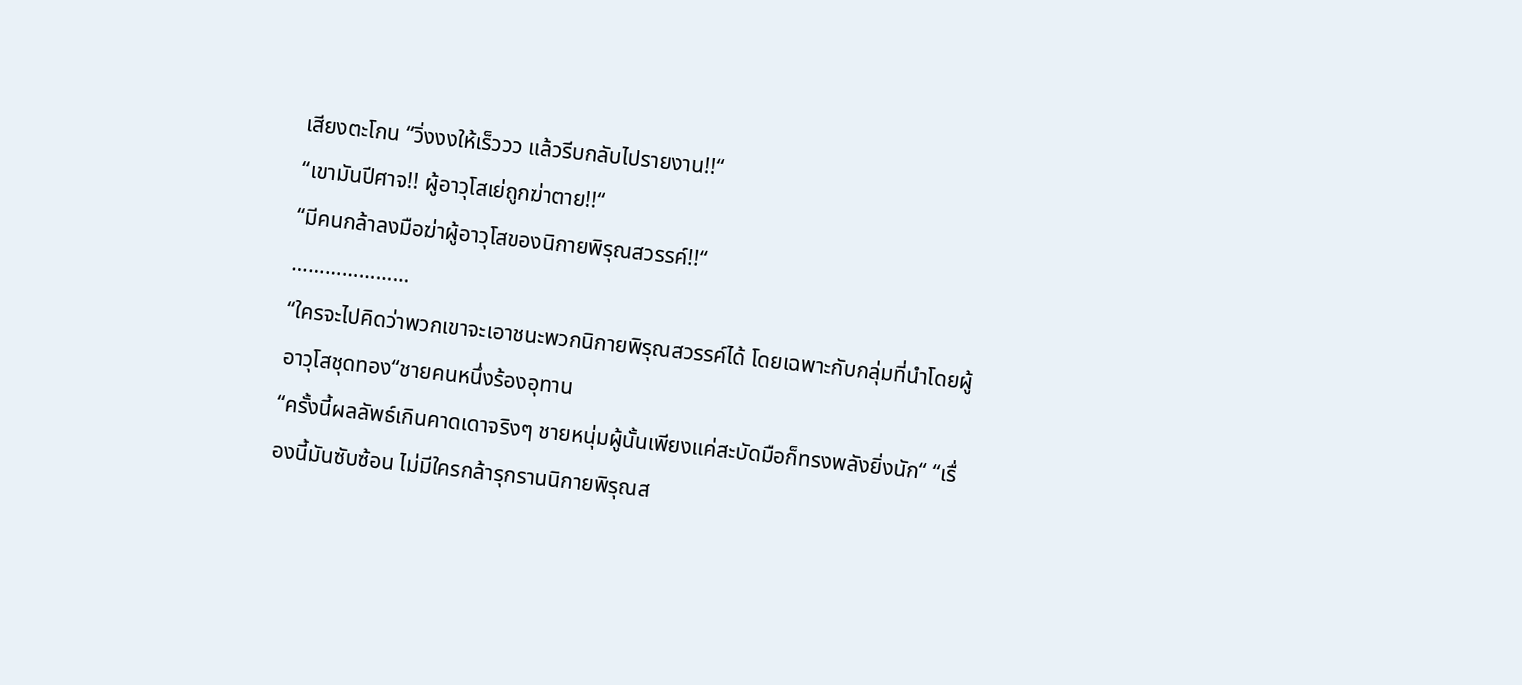เสียงตะโกน “วิ่งงงให้เร็ววว แล้วรีบกลับไปรายงาน!!“
“เขามันปีศาจ!! ผู้อาวุโสเย่ถูกฆ่าตาย!!“
“มีคนกล้าลงมือฆ่าผู้อาวุโสของนิกายพิรุณสวรรค์!!“
…………………
“ใครจะไปคิดว่าพวกเขาจะเอาชนะพวกนิกายพิรุณสวรรค์ได้ โดยเฉพาะกับกลุ่มที่นำโดยผู้อาวุโสชุดทอง“ชายคนหนึ่งร้องอุทาน
“ครั้งนี้ผลลัพธ์เกินคาดเดาจริงๆ ชายหนุ่มผู้นั้นเพียงแค่สะบัดมือก็ทรงพลังยิ่งนัก“ “เรื่องนี้มันซับซ้อน ไม่มีใครกล้ารุกรานนิกายพิรุณส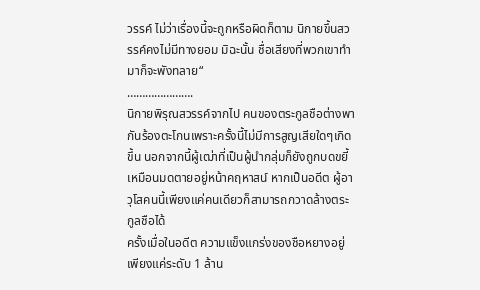วรรค์ ไม่ว่าเรื่องนี้จะถูกหรือผิดก็ตาม นิกายขึ้นสวรรค์คงไม่มีทางยอม มิฉะนั้น ชื่อเสียงที่พวกเขาทำมาก็จะพังทลาย“
………………….
นิกายพิรุณสวรรค์จากไป คนของตระกูลชือต่างพากันร้องตะโกนเพราะครั้งนี้ไม่มีการสูญเสียใดๆเกิดขึ้น นอกจากนี้ผู้เฒ่าที่เป็นผู้นำกลุ่มก็ยังถูกบดขยี้เหมือนมดตายอยู่หน้าคฤหาสน์ หากเป็นอดีต ผู้อาวุโสคนนี้เพียงแค่คนเดียวก็สามารถกวาดล้างตระกูลชือได้
ครั้งเมื่อในอดีต ความแข็งแกร่งของชือหยางอยู่เพียงแค่ระดับ 1 ล้าน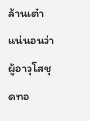ล้านเต๋า แน่นอนว่าผู้อาวุโสชุดทอ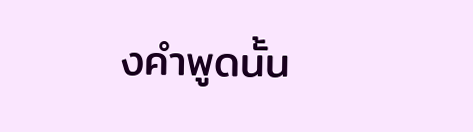งคำพูดนั้น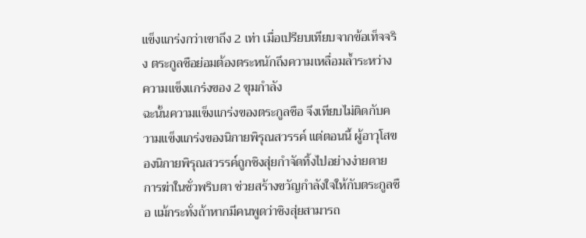แข็งแกร่งกว่าเขาถึง 2 เท่า เมื่อเปรียบเทียบจากข้อเท็จจริง ตระกูลชือย่อมต้องตระหนักถึงความเหลื่อมล้ำระหว่างความแข็งแกร่งของ 2 ขุมกำลัง
ฉะนั้นความแข็งแกร่งของตระกูลชือ จึงเทียบไม่ติดกับความแข็งแกร่งของนิกายพิรุณสวรรค์ แต่ตอนนี้ ผู้อาวุโสของนิกายพิรุณสวรรค์ถูกชิงสุ่ยกำจัดทิ้งไปอย่างง่ายดาย การฆ่าในชั่วพริบตา ช่วยสร้างขวัญกำลังใจให้กับตระกูลชือ แม้กระทั่งถ้าหากมีคนพูดว่าชิงสุ่ยสามารถ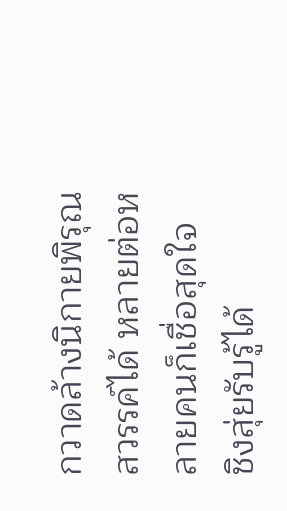กวาดล้างนิกายพิรุณสวรรค์ได้ หลายต่อหลายคนก็เชื่อสุดใจ
ชิงสุ่ยรับรู้ได้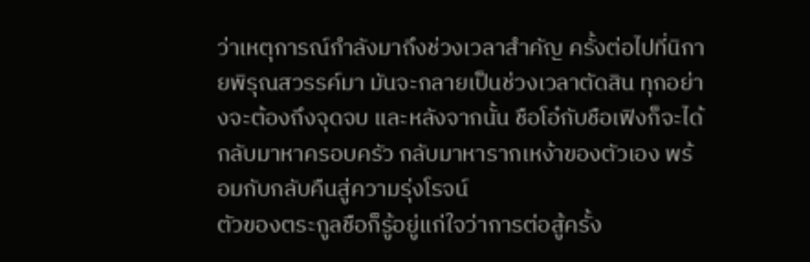ว่าเหตุการณ์กำลังมาถึงช่วงเวลาสำคัญ ครั้งต่อไปที่นิกายพิรุณสวรรค์มา มันจะกลายเป็นช่วงเวลาตัดสิน ทุกอย่างจะต้องถึงจุดจบ และหลังจากนั้น ชือโอ๋กับชือเฟิงก็จะได้กลับมาหาครอบครัว กลับมาหารากเหง้าของตัวเอง พร้อมกับกลับคืนสู่ความรุ่งโรจน์
ตัวของตระกูลชือก็รู้อยู่แก่ใจว่าการต่อสู้ครั้ง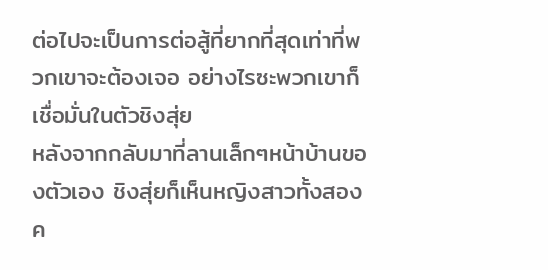ต่อไปจะเป็นการต่อสู้ที่ยากที่สุดเท่าที่พวกเขาจะต้องเจอ อย่างไรซะพวกเขาก็เชื่อมั่นในตัวชิงสุ่ย
หลังจากกลับมาที่ลานเล็กๆหน้าบ้านของตัวเอง ชิงสุ่ยก็เห็นหญิงสาวทั้งสองค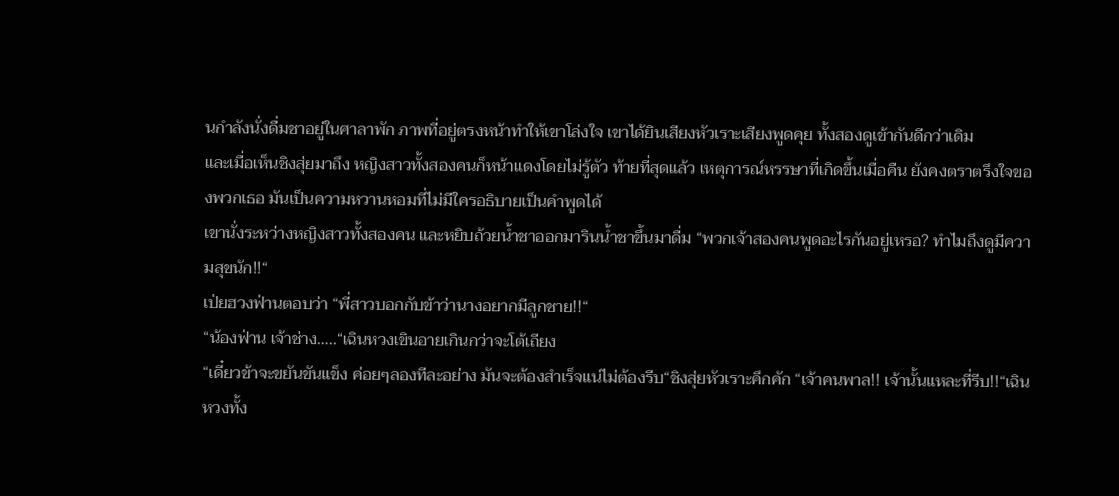นกำลังนั่งดื่มชาอยู่ในศาลาพัก ภาพที่อยู่ตรงหน้าทำให้เขาโล่งใจ เขาได้ยินเสียงหัวเราะเสียงพูดคุย ทั้งสองดูเข้ากันดีกว่าเดิม
และเมื่อเห็นชิงสุ่ยมาถึง หญิงสาวทั้งสองคนก็หน้าแดงโดยไม่รู้ตัว ท้ายที่สุดแล้ว เหตุการณ์หรรษาที่เกิดขึ้นเมื่อคืน ยังคงตราตรึงใจของพวกเธอ มันเป็นความหวานหอมที่ไม่มีใครอธิบายเป็นคำพูดได้
เขานั่งระหว่างหญิงสาวทั้งสองคน และหยิบถ้วยน้ำชาออกมารินน้ำชาขึ้นมาดื่ม “พวกเจ้าสองคนพูดอะไรกันอยู่เหรอ? ทำไมถึงดูมีความสุขนัก!!“
เป่ยฮวงฟ่านตอบว่า “พี่สาวบอกกับข้าว่านางอยากมีลูกชาย!!“
“น้องฟ่าน เจ้าช่าง…..“เฉินหวงเขินอายเกินกว่าจะโต้เถียง
“เดี๋ยวข้าจะขยันขันแข็ง ค่อยๆลองทีละอย่าง มันจะต้องสำเร็จแน่ไม่ต้องรีบ“ชิงสุ่ยหัวเราะคึกคัก “เจ้าคนพาล!! เจ้านั้นแหละที่รีบ!!“เฉินหวงทั้ง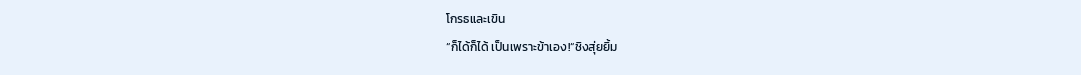โกรธและเขิน
“ก็ได้ก็ได้ เป็นเพราะข้าเอง!“ชิงสุ่ยยิ้ม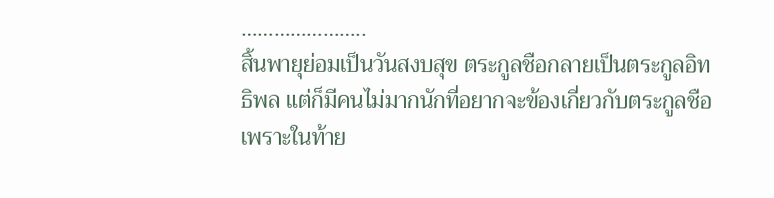…………………..
สิ้นพายุย่อมเป็นวันสงบสุข ตระกูลชือกลายเป็นตระกูลอิทธิพล แต่ก็มีคนไม่มากนักที่อยากจะข้องเกี่ยวกับตระกูลชือ เพราะในท้าย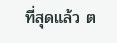ที่สุดแล้ว ต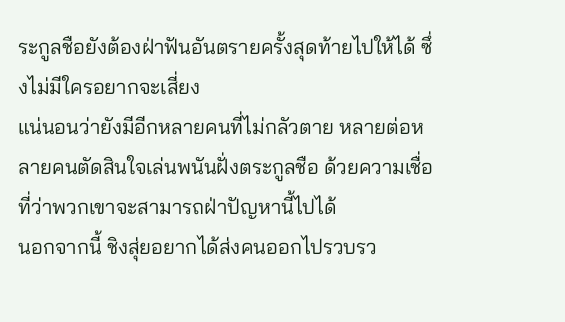ระกูลชือยังต้องฝ่าฟันอันตรายครั้งสุดท้ายไปให้ได้ ซึ่งไม่มีใครอยากจะเสี่ยง
แน่นอนว่ายังมีอีกหลายคนที่ไม่กลัวตาย หลายต่อหลายคนตัดสินใจเล่นพนันฝั่งตระกูลชือ ด้วยความเชื่อที่ว่าพวกเขาจะสามารถฝ่าปัญหานี้ไปได้
นอกจากนี้ ชิงสุ่ยอยากได้ส่งคนออกไปรวบรว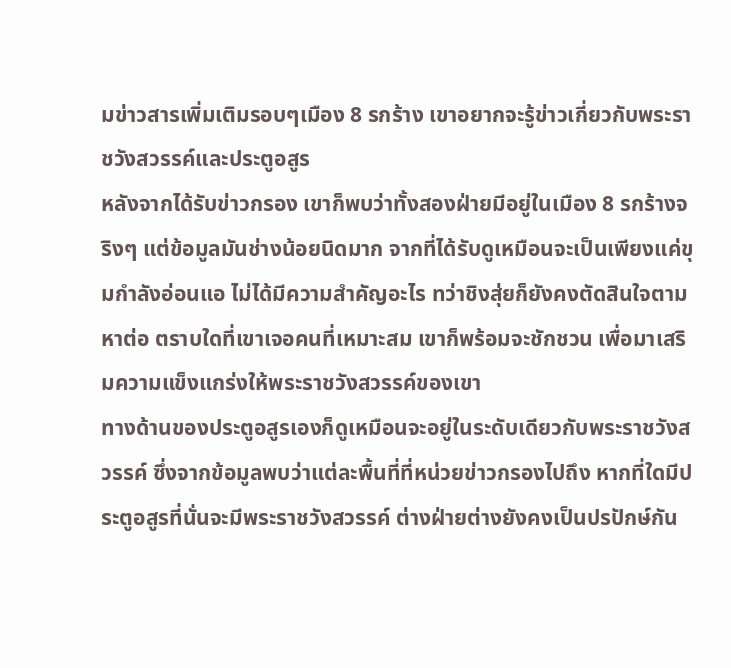มข่าวสารเพิ่มเติมรอบๆเมือง 8 รกร้าง เขาอยากจะรู้ข่าวเกี่ยวกับพระราชวังสวรรค์และประตูอสูร
หลังจากได้รับข่าวกรอง เขาก็พบว่าทั้งสองฝ่ายมีอยู่ในเมือง 8 รกร้างจริงๆ แต่ข้อมูลมันช่างน้อยนิดมาก จากที่ได้รับดูเหมือนจะเป็นเพียงแค่ขุมกำลังอ่อนแอ ไม่ได้มีความสำคัญอะไร ทว่าชิงสุ่ยก็ยังคงตัดสินใจตามหาต่อ ตราบใดที่เขาเจอคนที่เหมาะสม เขาก็พร้อมจะชักชวน เพื่อมาเสริมความแข็งแกร่งให้พระราชวังสวรรค์ของเขา
ทางด้านของประตูอสูรเองก็ดูเหมือนจะอยู่ในระดับเดียวกับพระราชวังสวรรค์ ซึ่งจากข้อมูลพบว่าแต่ละพื้นที่ที่หน่วยข่าวกรองไปถึง หากที่ใดมีประตูอสูรที่นั่นจะมีพระราชวังสวรรค์ ต่างฝ่ายต่างยังคงเป็นปรปักษ์กัน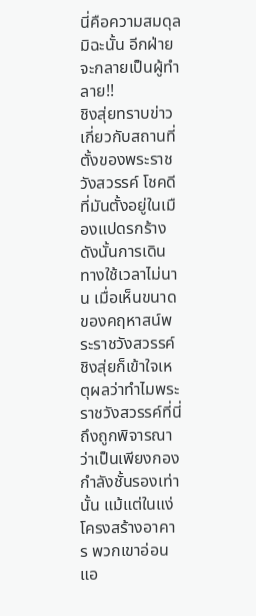นี่คือความสมดุล มิฉะนั้น อีกฝ่ายจะกลายเป็นผู้ทำลาย!!
ชิงสุ่ยทราบข่าวเกี่ยวกับสถานที่ตั้งของพระราชวังสวรรค์ โชคดีที่มันตั้งอยู่ในเมืองแปดรกร้าง ดังนั้นการเดินทางใช้เวลาไม่นาน เมื่อเห็นขนาดของคฤหาสน์พระราชวังสวรรค์ ชิงสุ่ยก็เข้าใจเหตุผลว่าทำไมพระราชวังสวรรค์ที่นี่ถึงถูกพิจารณาว่าเป็นเพียงกองกำลังชั้นรองเท่านั้น แม้แต่ในแง่โครงสร้างอาคาร พวกเขาอ่อนแอ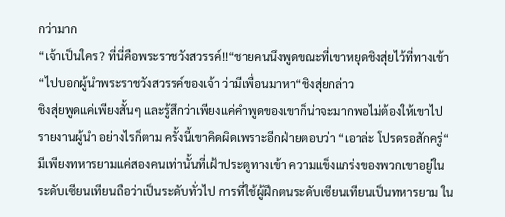กว่ามาก
“เจ้าเป็นใคร? ที่นี่คือพระราชวังสวรรค์!!“ชายคนนึงพูดขณะที่เขาหยุดชิงสุ่ยไว้ที่ทางเข้า
“ไปบอกผู้นำพระราชวังสวรรค์ของเจ้า ว่ามีเพื่อนมาหา“ชิงสุ่ยกล่าว
ชิงสุ่ยพูดแค่เพียงสั้นๆ และรู้สึกว่าเพียงแค่คำพูดของเขาก็น่าจะมากพอไม่ต้องให้เขาไปรายงานผู้นำ อย่างไรก็ตาม ครั้งนี้เขาคิดผิดเพราะอีกฝ่ายตอบว่า “เอาล่ะ โปรดรอสักครู่“
มีเพียงทหารยามแค่สองคนเท่านั้นที่เฝ้าประตูทางเข้า ความแข็งแกร่งของพวกเขาอยู่ในระดับเซียนเทียนถือว่าเป็นระดับทั่วไป การที่ใช้ผู้ฝึกตนระดับเซียนเทียนเป็นทหารยาม ใน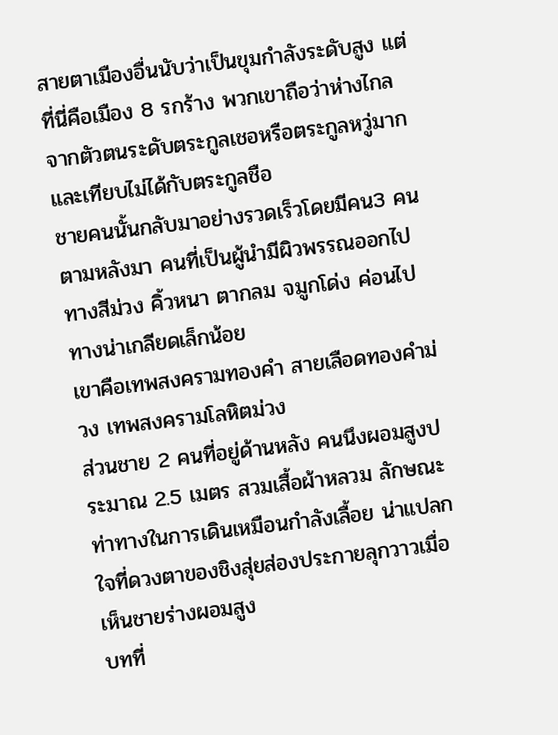สายตาเมืองอื่นนับว่าเป็นขุมกำลังระดับสูง แต่ที่นี่คือเมือง 8 รกร้าง พวกเขาถือว่าห่างไกลจากตัวตนระดับตระกูลเชอหรือตระกูลหวู่มาก และเทียบไม่ได้กับตระกูลชือ
ชายคนนั้นกลับมาอย่างรวดเร็วโดยมีคน3 คนตามหลังมา คนที่เป็นผู้นำมีผิวพรรณออกไปทางสีม่วง คิ้วหนา ตากลม จมูกโด่ง ค่อนไปทางน่าเกลียดเล็กน้อย
เขาคือเทพสงครามทองคำ สายเลือดทองคำม่วง เทพสงครามโลหิตม่วง
ส่วนชาย 2 คนที่อยู่ด้านหลัง คนนึงผอมสูงประมาณ 2.5 เมตร สวมเสื้อผ้าหลวม ลักษณะท่าทางในการเดินเหมือนกำลังเลื้อย น่าแปลกใจที่ดวงตาของชิงสุ่ยส่องประกายลุกวาวเมื่อเห็นชายร่างผอมสูง
บทที่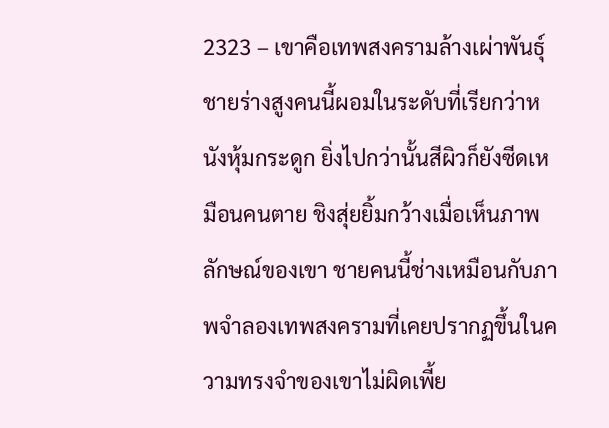2323 – เขาคือเทพสงครามล้างเผ่าพันธุ์
ชายร่างสูงคนนี้ผอมในระดับที่เรียกว่าหนังหุ้มกระดูก ยิ่งไปกว่านั้นสีผิวก็ยังซีดเหมือนคนตาย ชิงสุ่ยยิ้มกว้างเมื่อเห็นภาพลักษณ์ของเขา ชายคนนี้ช่างเหมือนกับภาพจำลองเทพสงครามที่เคยปรากฏขึ้นในความทรงจำของเขาไม่ผิดเพี้ย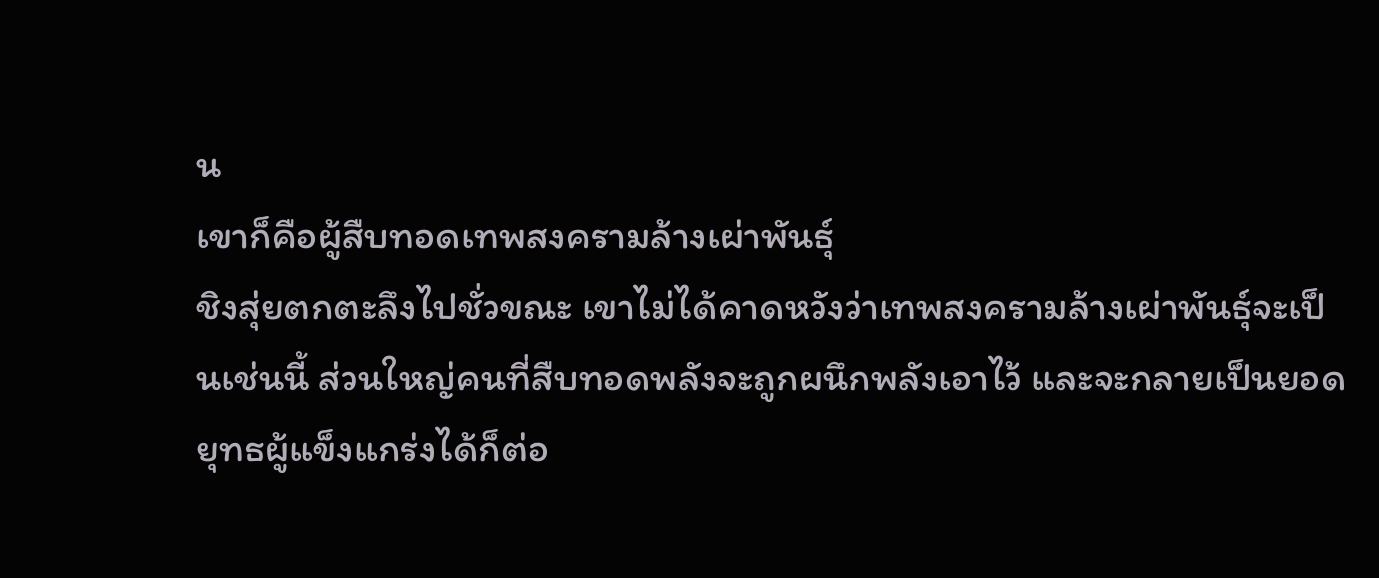น
เขาก็คือผู้สืบทอดเทพสงครามล้างเผ่าพันธุ์
ชิงสุ่ยตกตะลึงไปชั่วขณะ เขาไม่ได้คาดหวังว่าเทพสงครามล้างเผ่าพันธุ์จะเป็นเช่นนี้ ส่วนใหญ่คนที่สืบทอดพลังจะถูกผนึกพลังเอาไว้ และจะกลายเป็นยอดยุทธผู้แข็งแกร่งได้ก็ต่อ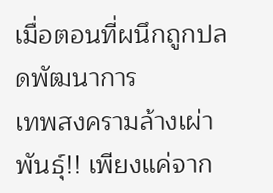เมื่อตอนที่ผนึกถูกปลดพัฒนาการ
เทพสงครามล้างเผ่าพันธุ์!! เพียงแค่จาก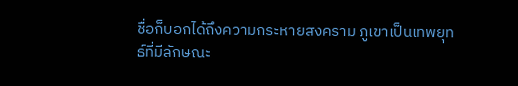ชื่อก็บอกได้ถึงความกระหายสงคราม ภูเขาเป็นเทพยุทธ์ที่มีลักษณะ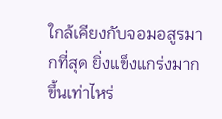ใกล้เคียงกับจอมอสูรมากที่สุด ยิ่งแข็งแกร่งมากขึ้นเท่าไหร่